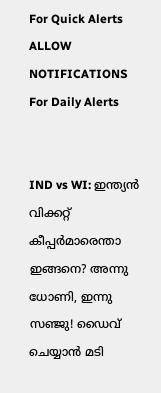For Quick Alerts
ALLOW NOTIFICATIONS
For Daily Alerts


IND vs WI: ഇന്ത്യന്‍ വിക്കറ്റ് കീപ്പര്‍മാരെന്താ ഇങ്ങനെ? അന്നു ധോണി, ഇന്നു സഞ്ജു! ഡൈവ് ചെയ്യാന്‍ മടി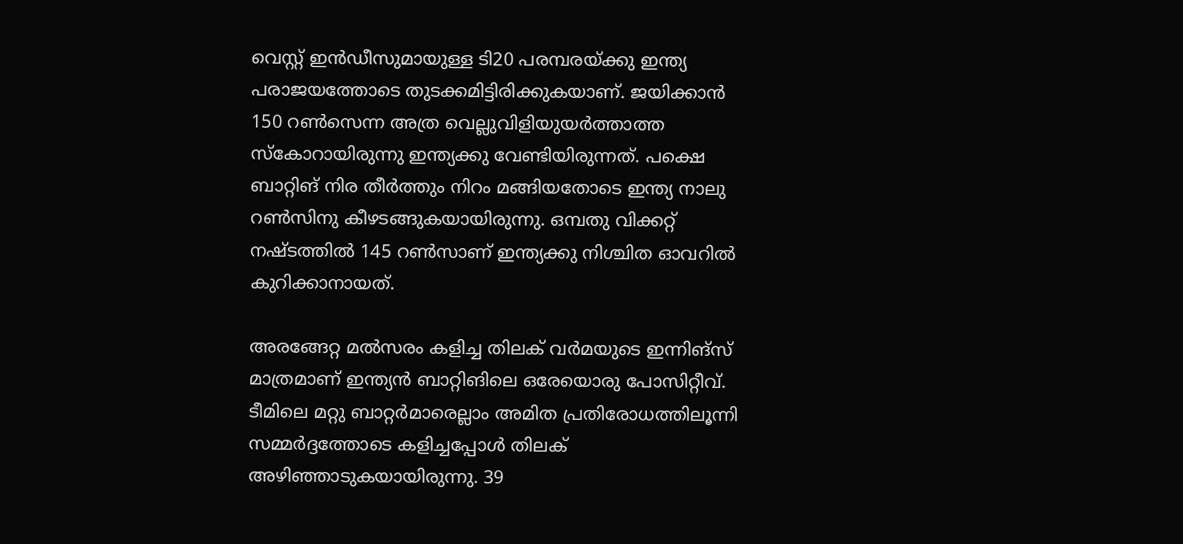വെസ്റ്റ് ഇന്‍ഡീസുമായുള്ള ടി20 പരമ്പരയ്ക്കു ഇന്ത്യ പരാജയത്തോടെ തുടക്കമിട്ടിരിക്കുകയാണ്. ജയിക്കാന്‍ 150 റണ്‍സെന്ന അത്ര വെല്ലുവിളിയുയര്‍ത്താത്ത സ്‌കോറായിരുന്നു ഇന്ത്യക്കു വേണ്ടിയിരുന്നത്. പക്ഷെ ബാറ്റിങ് നിര തീര്‍ത്തും നിറം മങ്ങിയതോടെ ഇന്ത്യ നാലു റണ്‍സിനു കീഴടങ്ങുകയായിരുന്നു. ഒമ്പതു വിക്കറ്റ് നഷ്ടത്തില്‍ 145 റണ്‍സാണ് ഇന്ത്യക്കു നിശ്ചിത ഓവറില്‍ കുറിക്കാനായത്.

അരങ്ങേറ്റ മല്‍സരം കളിച്ച തിലക് വര്‍മയുടെ ഇന്നിങ്‌സ് മാത്രമാണ് ഇന്ത്യന്‍ ബാറ്റിങിലെ ഒരേയൊരു പോസിറ്റീവ്. ടീമിലെ മറ്റു ബാറ്റര്‍മാരെല്ലാം അമിത പ്രതിരോധത്തിലൂന്നി സമ്മര്‍ദ്ദത്തോടെ കളിച്ചപ്പോള്‍ തിലക് അഴിഞ്ഞാടുകയായിരുന്നു. 39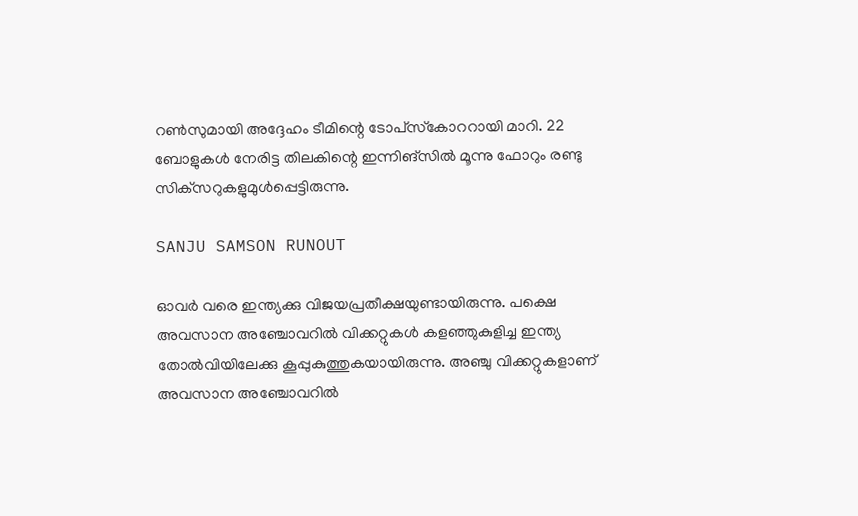റണ്‍സുമായി അദ്ദേഹം ടീമിന്റെ ടോപ്‌സ്‌കോററായി മാറി. 22 ബോളുകള്‍ നേരിട്ട തിലകിന്റെ ഇന്നിങ്‌സില്‍ മൂന്നു ഫോറും രണ്ടു സിക്‌സറുകളുമുള്‍പ്പെട്ടിരുന്നു.

SANJU SAMSON RUNOUT

ഓവര്‍ വരെ ഇന്ത്യക്കു വിജയപ്രതീക്ഷയുണ്ടായിരുന്നു. പക്ഷെ അവസാന അഞ്ചോവറില്‍ വിക്കറ്റുകള്‍ കളഞ്ഞുകുളിച്ച ഇന്ത്യ തോല്‍വിയിലേക്കു കൂപ്പുകുത്തുകയായിരുന്നു. അഞ്ചു വിക്കറ്റുകളാണ് അവസാന അഞ്ചോവറില്‍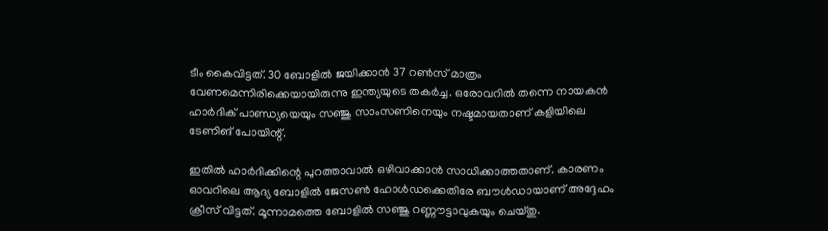ടീം കൈവിട്ടത്. 30 ബോളില്‍ ജയിക്കാന്‍ 37 റണ്‍സ് മാത്രം വേണമെന്നിരിക്കെയായിരുന്നു ഇന്ത്യയുടെ തകര്‍ച്ച. ഒരോവറില്‍ തന്നെ നായകന്‍ ഹാര്‍ദിക് പാണ്ഡ്യയെയും സഞ്ജു സാംസണിനെയും നഷ്ടമായതാണ് കളിയിലെ ടേണിങ് പോയിന്റ്.

ഇതില്‍ ഹാര്‍ദിക്കിന്റെ പുറത്താവാല്‍ ഒഴിവാക്കാന്‍ സാധിക്കാത്തതാണ്. കാരണം ഓവറിലെ ആദ്യ ബോളില്‍ ജേസണ്‍ ഹോള്‍ഡക്കെതിരേ ബൗള്‍ഡായാണ് അദ്ദേഹം ക്രീസ് വിട്ടത്. മൂന്നാമത്തെ ബോളില്‍ സഞ്ജു റണ്ണൗട്ടാവുകയും ചെയ്തു.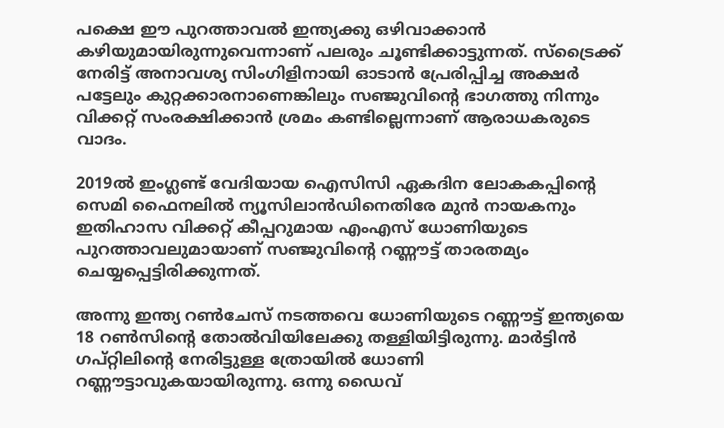പക്ഷെ ഈ പുറത്താവല്‍ ഇന്ത്യക്കു ഒഴിവാക്കാന്‍ കഴിയുമായിരുന്നുവെന്നാണ് പലരും ചൂണ്ടിക്കാട്ടുന്നത്. സ്‌ട്രൈക്ക് നേരിട്ട് അനാവശ്യ സിംഗിളിനായി ഓടാന്‍ പ്രേരിപ്പിച്ച അക്ഷര്‍ പട്ടേലും കുറ്റക്കാരനാണെങ്കിലും സഞ്ജുവിന്റെ ഭാഗത്തു നിന്നും വിക്കറ്റ് സംരക്ഷിക്കാന്‍ ശ്രമം കണ്ടില്ലെന്നാണ് ആരാധകരുടെ വാദം.

2019ല്‍ ഇംഗ്ലണ്ട് വേദിയായ ഐസിസി ഏകദിന ലോകകപ്പിന്റെ സെമി ഫൈനലില്‍ ന്യൂസിലാന്‍ഡിനെതിരേ മുന്‍ നായകനും ഇതിഹാസ വിക്കറ്റ് കീപ്പറുമായ എംഎസ് ധോണിയുടെ പുറത്താവലുമായാണ് സഞ്ജുവിന്റെ റണ്ണൗട്ട് താരതമ്യം ചെയ്യപ്പെട്ടിരിക്കുന്നത്.

അന്നു ഇന്ത്യ റണ്‍ചേസ് നടത്തവെ ധോണിയുടെ റണ്ണൗട്ട് ഇന്ത്യയെ 18 റണ്‍സിന്റെ തോല്‍വിയിലേക്കു തള്ളിയിട്ടിരുന്നു. മാര്‍ട്ടിന്‍ ഗപ്റ്റിലിന്റെ നേരിട്ടുള്ള ത്രോയില്‍ ധോണി റണ്ണൗട്ടാവുകയായിരുന്നു. ഒന്നു ഡൈവ്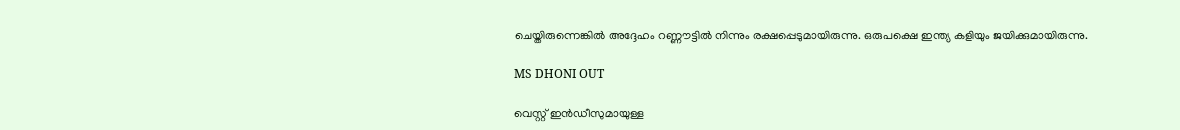ചെയ്തിരുന്നെങ്കില്‍ അദ്ദേഹം റണ്ണൗട്ടില്‍ നിന്നും രക്ഷപ്പെടുമായിരുന്നു. ഒരുപക്ഷെ ഇന്ത്യ കളിയും ജയിക്കുമായിരുന്നു.

MS DHONI OUT

വെസ്റ്റ് ഇന്‍ഡീസുമായുള്ള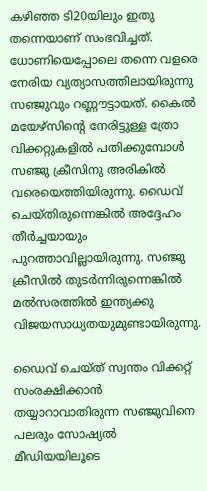കഴിഞ്ഞ ടി20യിലും ഇതു തന്നെയാണ് സംഭവിച്ചത്. ധോണിയെപ്പോലെ തന്നെ വളരെ നേരിയ വ്യത്യാസത്തിലായിരുന്നു സഞ്ജുവും റണ്ണൗട്ടായത്. കൈല്‍ മയേഴ്‌സിന്റെ നേരിട്ടുള്ള ത്രോ വിക്കറ്റുകളില്‍ പതിക്കുമ്പോള്‍ സഞ്ജു ക്രീസിനു അരികില്‍ വരെയെത്തിയിരുന്നു. ഡൈവ് ചെയ്തിരുന്നെങ്കില്‍ അദ്ദേഹം തീര്‍ച്ചയായും പുറത്താവില്ലായിരുന്നു. സഞ്ജു ക്രീസില്‍ തുടര്‍ന്നിരുന്നെങ്കില്‍ മല്‍സരത്തില്‍ ഇന്ത്യക്കു വിജയസാധ്യതയുമുണ്ടായിരുന്നു.

ഡൈവ് ചെയ്ത് സ്വന്തം വിക്കറ്റ് സംരക്ഷിക്കാന്‍ തയ്യാറാവാതിരുന്ന സഞ്ജുവിനെ പലരും സോഷ്യല്‍ മീഡിയയിലൂടെ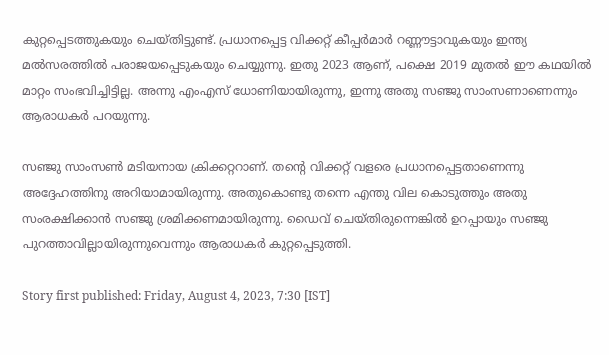കുറ്റപ്പെടത്തുകയും ചെയ്തിട്ടുണ്ട്. പ്രധാനപ്പെട്ട വിക്കറ്റ് കീപ്പര്‍മാര്‍ റണ്ണൗട്ടാവുകയും ഇന്ത്യ മല്‍സരത്തില്‍ പരാജയപ്പെടുകയും ചെയ്യുന്നു. ഇതു 2023 ആണ്, പക്ഷെ 2019 മുതല്‍ ഈ കഥയില്‍ മാറ്റം സംഭവിച്ചിട്ടില്ല. അന്നു എംഎസ് ധോണിയായിരുന്നു, ഇന്നു അതു സഞ്ജു സാംസണാണെന്നും ആരാധകര്‍ പറയുന്നു.

സഞ്ജു സാംസണ്‍ മടിയനായ ക്രിക്കറ്ററാണ്. തന്റെ വിക്കറ്റ് വളരെ പ്രധാനപ്പെട്ടതാണെന്നു അദ്ദേഹത്തിനു അറിയാമായിരുന്നു. അതുകൊണ്ടു തന്നെ എന്തു വില കൊടുത്തും അതു സംരക്ഷിക്കാന്‍ സഞ്ജു ശ്രമിക്കണമായിരുന്നു. ഡൈവ് ചെയ്തിരുന്നെങ്കില്‍ ഉറപ്പായും സഞ്ജു പുറത്താവില്ലായിരുന്നുവെന്നും ആരാധകര്‍ കുറ്റപ്പെടുത്തി.

Story first published: Friday, August 4, 2023, 7:30 [IST]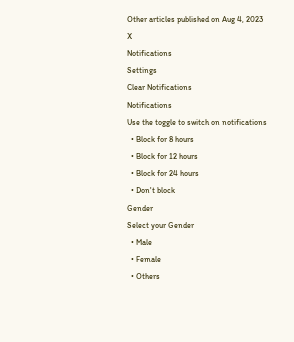Other articles published on Aug 4, 2023
X
Notifications
Settings
Clear Notifications
Notifications
Use the toggle to switch on notifications
  • Block for 8 hours
  • Block for 12 hours
  • Block for 24 hours
  • Don't block
Gender
Select your Gender
  • Male
  • Female
  • Others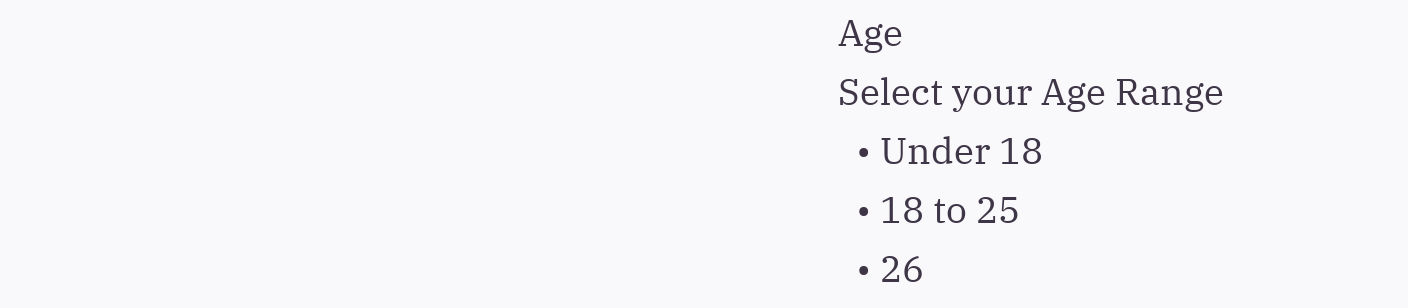Age
Select your Age Range
  • Under 18
  • 18 to 25
  • 26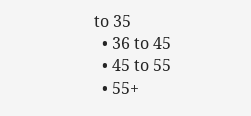to 35
  • 36 to 45
  • 45 to 55
  • 55+